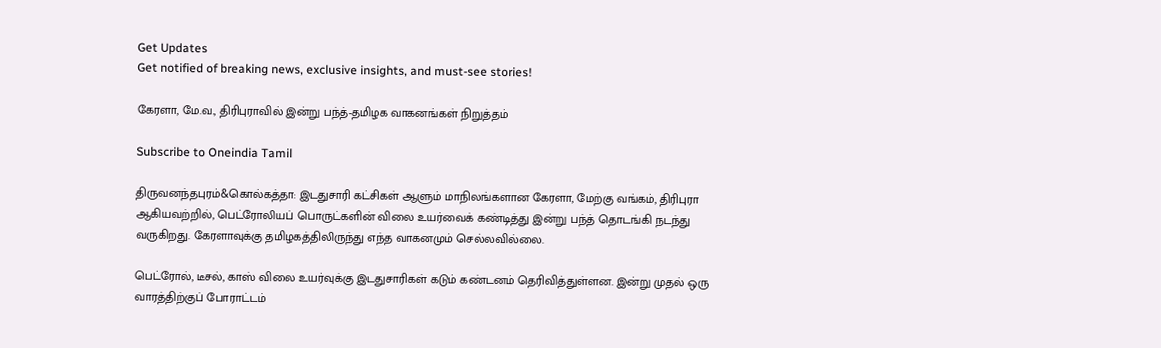Get Updates
Get notified of breaking news, exclusive insights, and must-see stories!

கேரளா, மே.வ., திரிபுராவில் இன்று பந்த்-தமிழக வாகனங்கள் நிறுத்தம்

Subscribe to Oneindia Tamil

திருவனந்தபுரம்&கொல்கத்தா: இடதுசாரி கட்சிகள் ஆளும் மாநிலங்களான கேரளா, மேற்கு வங்கம், திரிபுரா ஆகியவற்றில், பெட்ரோலியப் பொருட்களின் விலை உயர்வைக் கண்டித்து இன்று பந்த் தொடங்கி நடந்து வருகிறது. கேரளாவுக்கு தமிழகத்திலிருந்து எந்த வாகனமும் செல்லவில்லை.

பெட்ரோல், டீசல், காஸ் விலை உயர்வுக்கு இடதுசாரிகள் கடும் கண்டனம் தெரிவித்துள்ளன. இன்று முதல் ஒரு வாரத்திற்குப் போராட்டம்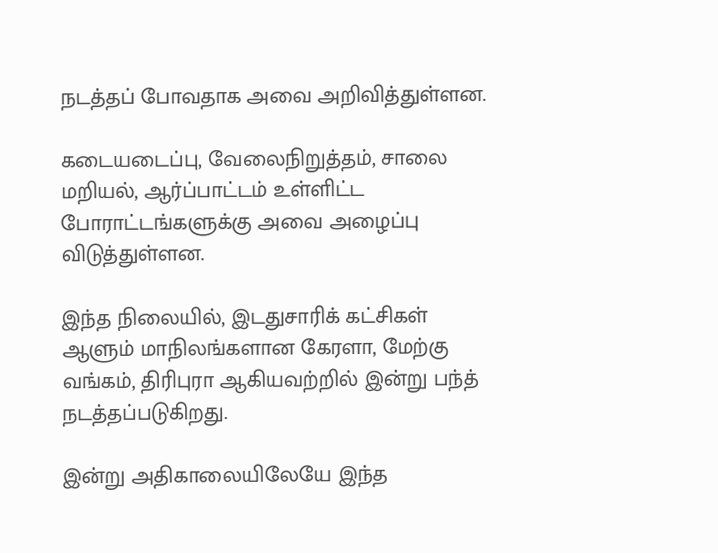நடத்தப் போவதாக அவை அறிவித்துள்ளன.

கடையடைப்பு, வேலைநிறுத்தம், சாலை மறியல், ஆர்ப்பாட்டம் உள்ளிட்ட போராட்டங்களுக்கு அவை அழைப்பு விடுத்துள்ளன.

இந்த நிலையில், இடதுசாரிக் கட்சிகள் ஆளும் மாநிலங்களான கேரளா, மேற்கு வங்கம், திரிபுரா ஆகியவற்றில் இன்று பந்த் நடத்தப்படுகிறது.

இன்று அதிகாலையிலேயே இந்த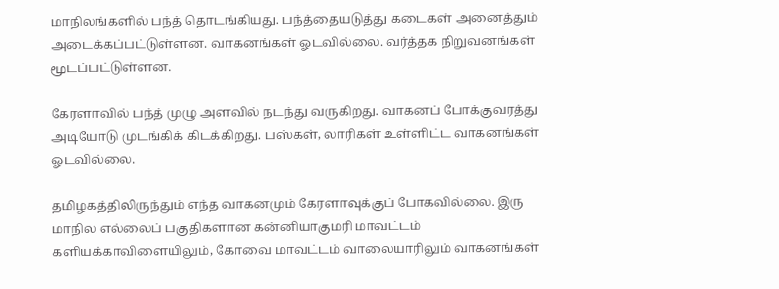மாநிலங்களில் பந்த் தொடங்கியது. பந்த்தையடுத்து கடைகள் அனைத்தும் அடைக்கப்பட்டுள்ளன. வாகனங்கள் ஓடவில்லை. வர்த்தக நிறுவனங்கள் மூடப்பட்டுள்ளன.

கேரளாவில் பந்த் முழு அளவில் நடந்து வருகிறது. வாகனப் போக்குவரத்து அடியோடு முடங்கிக் கிடக்கிறது. பஸ்கள், லாரிகள் உள்ளிட்ட வாகனங்கள் ஓடவில்லை.

தமிழகத்திலிருந்தும் எந்த வாகனமும் கேரளாவுக்குப் போகவில்லை. இரு மாநில எல்லைப் பகுதிகளான கன்னியாகுமரி மாவட்டம் களியக்காவிளையிலும், கோவை மாவட்டம் வாலையாரிலும் வாகனங்கள்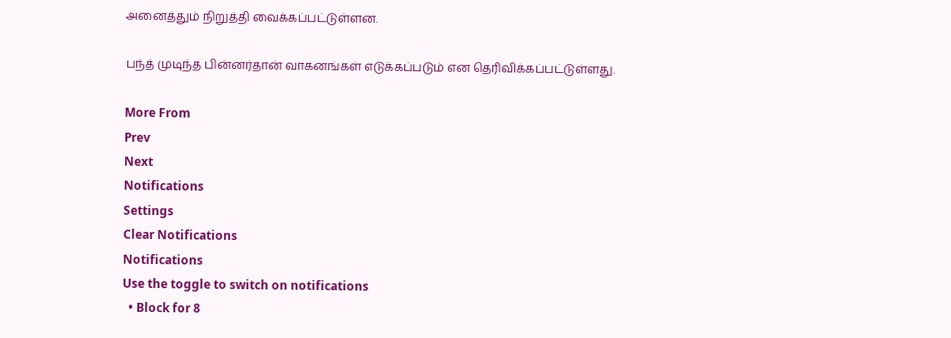அனைத்தும் நிறுத்தி வைக்கப்பட்டுள்ளன.

பந்த் முடிந்த பின்னர்தான் வாகனங்கள் எடுக்கப்படும் என தெரிவிக்கப்பட்டுள்ளது.

More From
Prev
Next
Notifications
Settings
Clear Notifications
Notifications
Use the toggle to switch on notifications
  • Block for 8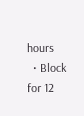hours
  • Block for 12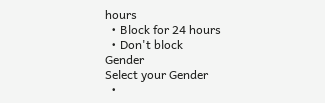hours
  • Block for 24 hours
  • Don't block
Gender
Select your Gender
  •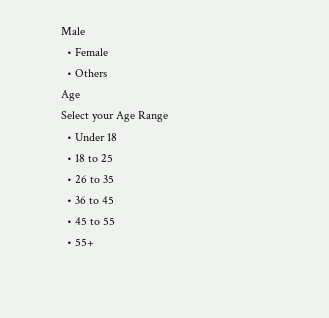Male
  • Female
  • Others
Age
Select your Age Range
  • Under 18
  • 18 to 25
  • 26 to 35
  • 36 to 45
  • 45 to 55
  • 55+